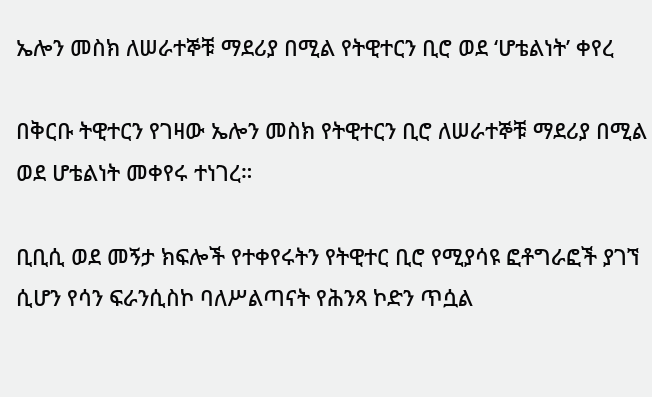ኤሎን መስክ ለሠራተኞቹ ማደሪያ በሚል የትዊተርን ቢሮ ወደ ‘ሆቴልነት’ ቀየረ

በቅርቡ ትዊተርን የገዛው ኤሎን መስክ የትዊተርን ቢሮ ለሠራተኞቹ ማደሪያ በሚል ወደ ሆቴልነት መቀየሩ ተነገረ።

ቢቢሲ ወደ መኝታ ክፍሎች የተቀየሩትን የትዊተር ቢሮ የሚያሳዩ ፎቶግራፎች ያገኘ ሲሆን የሳን ፍራንሲስኮ ባለሥልጣናት የሕንጻ ኮድን ጥሷል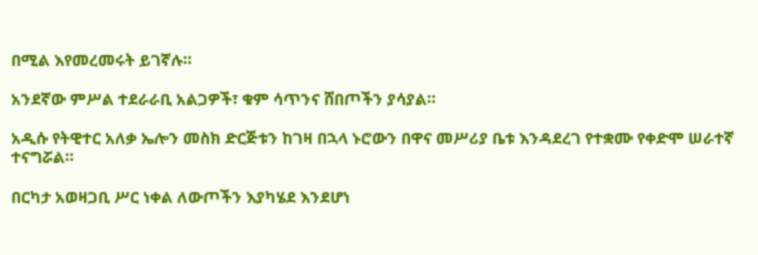በሚል እየመረመሩት ይገኛሉ።

አንደኛው ምሥል ተደራራቢ አልጋዎች፣ ቁም ሳጥንና ሸበጦችን ያሳያል።

አዲሱ የትዊተር አለቃ ኤሎን መስክ ድርጅቱን ከገዛ በኋላ ኑሮውን በዋና መሥሪያ ቤቱ እንዳደረገ የተቋሙ የቀድሞ ሠራተኛ ተናግሯል።

በርካታ አወዛጋቢ ሥር ነቀል ለውጦችን እያካሄደ እንደሆነ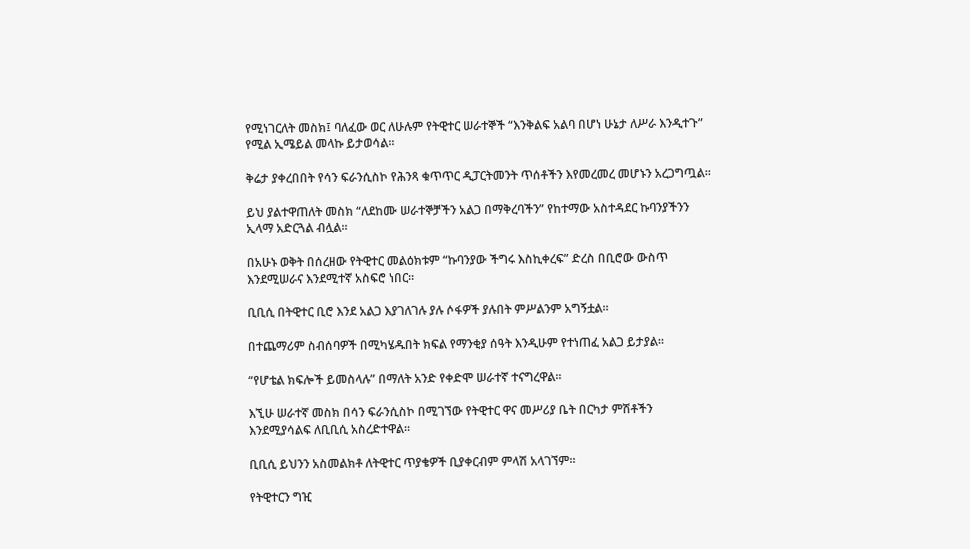የሚነገርለት መስክ፤ ባለፈው ወር ለሁሉም የትዊተር ሠራተኞች “እንቅልፍ አልባ በሆነ ሁኔታ ለሥራ እንዲተጉ” የሚል ኢሜይል መላኩ ይታወሳል።

ቅሬታ ያቀረበበት የሳን ፍራንሲስኮ የሕንጻ ቁጥጥር ዲፓርትመንት ጥሰቶችን እየመረመረ መሆኑን አረጋግጧል።

ይህ ያልተዋጠለት መስክ “ለደከሙ ሠራተኞቻችን አልጋ በማቅረባችን” የከተማው አስተዳደር ኩባንያችንን ኢላማ አድርጓል ብሏል።

በአሁኑ ወቅት በሰረዘው የትዊተር መልዕክቱም “ኩባንያው ችግሩ እስኪቀረፍ” ድረስ በቢሮው ውስጥ እንደሚሠራና እንደሚተኛ አስፍሮ ነበር።

ቢቢሲ በትዊተር ቢሮ እንደ አልጋ እያገለገሉ ያሉ ሶፋዎች ያሉበት ምሥልንም አግኝቷል።

በተጨማሪም ስብሰባዎች በሚካሄዱበት ክፍል የማንቂያ ሰዓት እንዲሁም የተነጠፈ አልጋ ይታያል።

“የሆቴል ክፍሎች ይመስላሉ” በማለት አንድ የቀድሞ ሠራተኛ ተናግረዋል።

እኚሁ ሠራተኛ መስክ በሳን ፍራንሲስኮ በሚገኘው የትዊተር ዋና መሥሪያ ቤት በርካታ ምሽቶችን እንደሚያሳልፍ ለቢቢሲ አስረድተዋል።

ቢቢሲ ይህንን አስመልክቶ ለትዊተር ጥያቄዎች ቢያቀርብም ምላሽ አላገኘም።

የትዊተርን ግዢ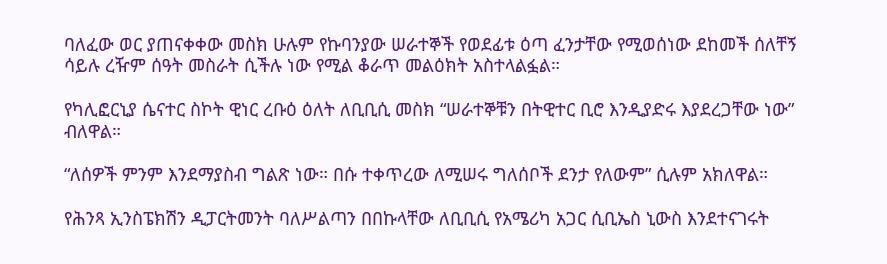ባለፈው ወር ያጠናቀቀው መስክ ሁሉም የኩባንያው ሠራተኞች የወደፊቱ ዕጣ ፈንታቸው የሚወሰነው ደከመች ሰለቸኝ ሳይሉ ረዥም ሰዓት መስራት ሲችሉ ነው የሚል ቆራጥ መልዕክት አስተላልፏል።

የካሊፎርኒያ ሴናተር ስኮት ዊነር ረቡዕ ዕለት ለቢቢሲ መስክ “ሠራተኞቹን በትዊተር ቢሮ እንዲያድሩ እያደረጋቸው ነው” ብለዋል።

“ለሰዎች ምንም እንደማያስብ ግልጽ ነው። በሱ ተቀጥረው ለሚሠሩ ግለሰቦች ደንታ የለውም” ሲሉም አክለዋል።

የሕንጻ ኢንስፔክሽን ዲፓርትመንት ባለሥልጣን በበኩላቸው ለቢቢሲ የአሜሪካ አጋር ሲቢኤስ ኒውስ እንደተናገሩት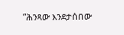“ሕንጻው እንደታሰበው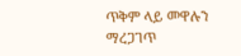ጥቅም ላይ መዋሉን ማረጋገጥ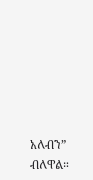አለብን” ብለዋል።